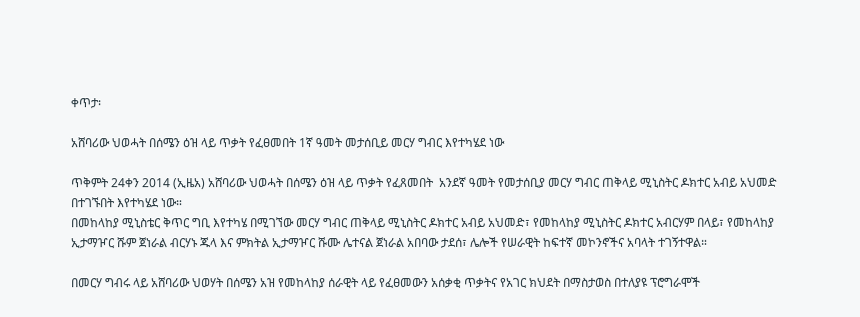ቀጥታ፡

አሸባሪው ህወሓት በሰሜን ዕዝ ላይ ጥቃት የፈፀመበት 1ኛ ዓመት መታሰቢይ መርሃ ግብር እየተካሄደ ነው

ጥቅምት 24ቀን 2014 (ኢዜአ) አሸባሪው ህወሓት በሰሜን ዕዝ ላይ ጥቃት የፈጸመበት  አንደኛ ዓመት የመታሰቢያ መርሃ ግብር ጠቅላይ ሚኒስትር ዶክተር አብይ አህመድ በተገኙበት እየተካሄደ ነው።
በመከላከያ ሚኒስቴር ቅጥር ግቢ እየተካሄ በሚገኘው መርሃ ግብር ጠቅላይ ሚኒስትር ዶክተር አብይ አህመድ፣ የመከላከያ ሚኒስትር ዶክተር አብርሃም በላይ፣ የመከላከያ ኢታማዦር ሹም ጀነራል ብርሃኑ ጁላ እና ምክትል ኢታማዦር ሹሙ ሌተናል ጀነራል አበባው ታደሰ፣ ሌሎች የሠራዊት ከፍተኛ መኮንኖችና አባላት ተገኝተዋል።

በመርሃ ግብሩ ላይ አሸባሪው ህወሃት በሰሜን አዝ የመከላከያ ሰራዊት ላይ የፈፀመውን አሰቃቂ ጥቃትና የአገር ክህደት በማስታወስ በተለያዩ ፕሮግራሞች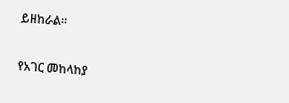ይዘከራል።

የአገር መከላከያ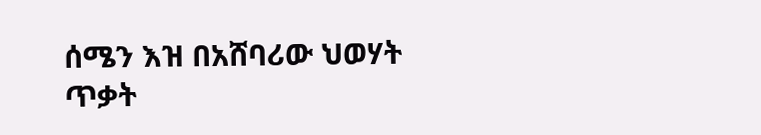ሰሜን እዝ በአሸባሪው ህወሃት ጥቃት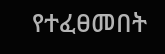የተፈፀመበት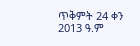ጥቅምት 24 ቀን 2013 ዓ.ም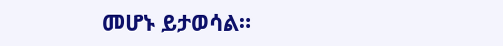መሆኑ ይታወሳል።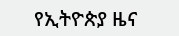የኢትዮጵያ ዜና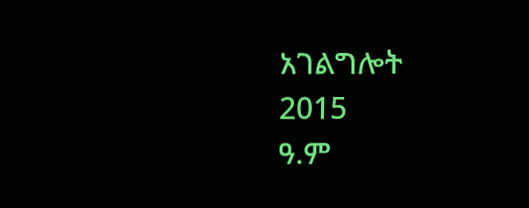አገልግሎት
2015
ዓ.ም